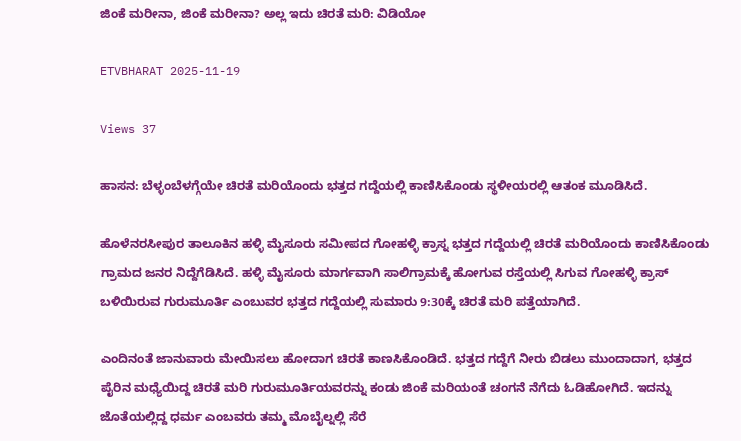ಜಿಂಕೆ ಮರೀನಾ, ಜಿಂಕೆ ಮರೀನಾ? ಅಲ್ಲ ಇದು ಚಿರತೆ ಮರಿ: ವಿಡಿಯೋ

ETVBHARAT 2025-11-19

Views 37

ಹಾಸನ: ಬೆಳ್ಳಂಬೆಳಗ್ಗೆಯೇ ಚಿರತೆ ಮರಿಯೊಂದು ಭತ್ತದ ಗದ್ದೆಯಲ್ಲಿ ಕಾಣಿಸಿಕೊಂಡು ಸ್ಥಳೀಯರಲ್ಲಿ ಆತಂಕ ಮೂಡಿಸಿದೆ.

ಹೊಳೆನರಸೀಪುರ ತಾಲೂಕಿನ ಹಳ್ಳಿ ಮೈಸೂರು ಸಮೀಪದ ಗೋಹಳ್ಳಿ ಕ್ರಾಸ್ನ ಭತ್ತದ ಗದ್ದೆಯಲ್ಲಿ ಚಿರತೆ ಮರಿಯೊಂದು ಕಾಣಿಸಿಕೊಂಡು ಗ್ರಾಮದ ಜನರ ನಿದ್ದೆಗೆಡಿಸಿದೆ. ಹಳ್ಳಿ ಮೈಸೂರು ಮಾರ್ಗವಾಗಿ ಸಾಲಿಗ್ರಾಮಕ್ಕೆ ಹೋಗುವ ರಸ್ತೆಯಲ್ಲಿ ಸಿಗುವ ಗೋಹಳ್ಳಿ ಕ್ರಾಸ್ ಬಳಿಯಿರುವ ಗುರುಮೂರ್ತಿ ಎಂಬುವರ ಭತ್ತದ ಗದ್ದೆಯಲ್ಲಿ ಸುಮಾರು 9:30ಕ್ಕೆ ಚಿರತೆ ಮರಿ ಪತ್ತೆಯಾಗಿದೆ.

ಎಂದಿನಂತೆ ಜಾನುವಾರು ಮೇಯಿಸಲು ಹೋದಾಗ ಚಿರತೆ ಕಾಣಸಿಕೊಂಡಿದೆ. ಭತ್ತದ ಗದ್ದೆಗೆ ನೀರು ಬಿಡಲು ಮುಂದಾದಾಗ, ಭತ್ತದ ಪೈರಿನ ಮಧ್ಯೆಯಿದ್ದ ಚಿರತೆ ಮರಿ ಗುರುಮೂರ್ತಿಯವರನ್ನು ಕಂಡು ಜಿಂಕೆ ಮರಿಯಂತೆ ಚಂಗನೆ ನೆಗೆದು ಓಡಿಹೋಗಿದೆ. ಇದನ್ನು ಜೊತೆಯಲ್ಲಿದ್ದ ಧರ್ಮ ಎಂಬವರು ತಮ್ಮ ಮೊಬೈಲ್ನಲ್ಲಿ ಸೆರೆ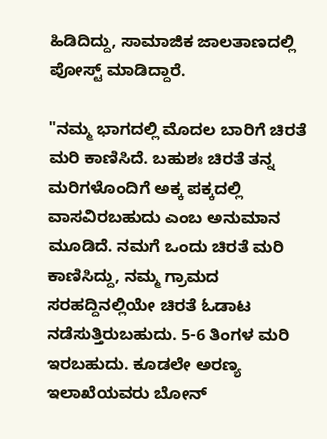ಹಿಡಿದಿದ್ದು, ಸಾಮಾಜಿಕ ಜಾಲತಾಣದಲ್ಲಿ ಪೋಸ್ಟ್ ಮಾಡಿದ್ದಾರೆ.

"ನಮ್ಮ ಭಾಗದಲ್ಲಿ ಮೊದಲ ಬಾರಿಗೆ ಚಿರತೆ ಮರಿ ಕಾಣಿಸಿದೆ. ಬಹುಶಃ ಚಿರತೆ ತನ್ನ ಮರಿಗಳೊಂದಿಗೆ ಅಕ್ಕ ಪಕ್ಕದಲ್ಲಿ ವಾಸವಿರಬಹುದು ಎಂಬ ಅನುಮಾನ ಮೂಡಿದೆ. ನಮಗೆ ಒಂದು ಚಿರತೆ ಮರಿ ಕಾಣಿಸಿದ್ದು, ನಮ್ಮ ಗ್ರಾಮದ ಸರಹದ್ದಿನಲ್ಲಿಯೇ ಚಿರತೆ ಓಡಾಟ ನಡೆಸುತ್ತಿರುಬಹುದು. 5-6 ತಿಂಗಳ ಮರಿ ಇರಬಹುದು. ಕೂಡಲೇ ಅರಣ್ಯ ಇಲಾಖೆಯವರು ಬೋನ್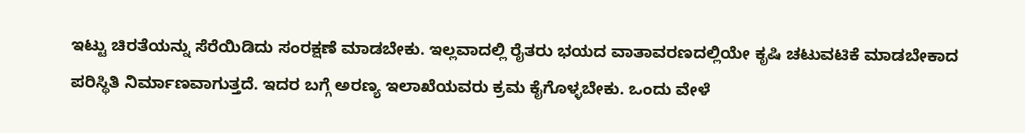ಇಟ್ಟು ಚಿರತೆಯನ್ನು ಸೆರೆಯಿಡಿದು ಸಂರಕ್ಷಣೆ ಮಾಡಬೇಕು. ಇಲ್ಲವಾದಲ್ಲಿ ರೈತರು ಭಯದ ವಾತಾವರಣದಲ್ಲಿಯೇ ಕೃಷಿ ಚಟುವಟಿಕೆ ಮಾಡಬೇಕಾದ ಪರಿಸ್ಥಿತಿ ನಿರ್ಮಾಣವಾಗುತ್ತದೆ. ಇದರ ಬಗ್ಗೆ ಅರಣ್ಯ ಇಲಾಖೆಯವರು ಕ್ರಮ ಕೈಗೊಳ್ಳಬೇಕು. ಒಂದು ವೇಳೆ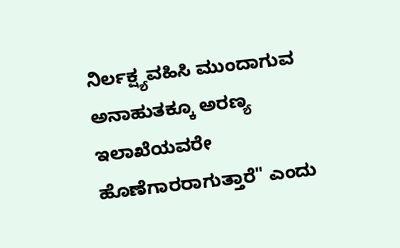ನಿರ್ಲಕ್ಷ್ಯವಹಿಸಿ ಮುಂದಾಗುವ ಅನಾಹುತಕ್ಕೂ ಅರಣ್ಯ ಇಲಾಖೆಯವರೇ ಹೊಣೆಗಾರರಾಗುತ್ತಾರೆ" ಎಂದು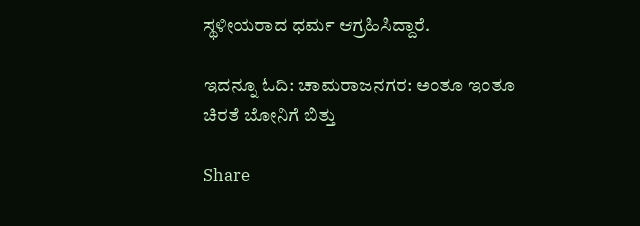ಸ್ಥಳೀಯರಾದ ಧರ್ಮ ಆಗ್ರಹಿಸಿದ್ದಾರೆ.

ಇದನ್ನೂ ಓದಿ: ಚಾಮರಾಜನಗರ: ಅಂತೂ ಇಂತೂ ಚಿರತೆ ಬೋನಿಗೆ ಬಿತ್ತು

Share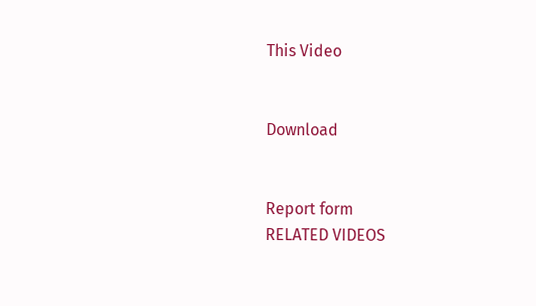This Video


Download


Report form
RELATED VIDEOS